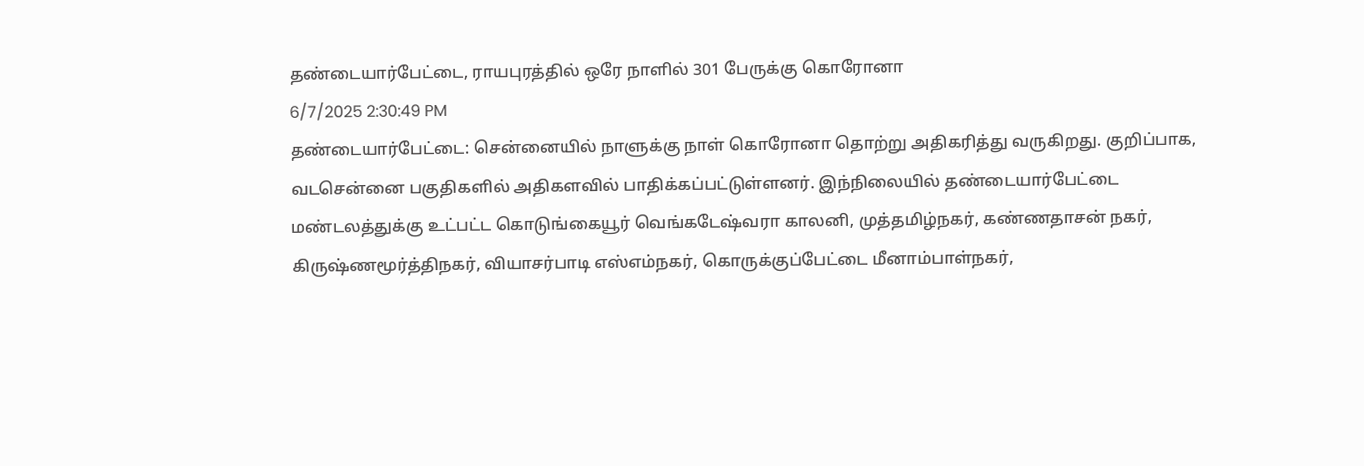தண்டையார்பேட்டை, ராயபுரத்தில் ஒரே நாளில் 301 பேருக்கு கொரோனா
6/7/2025 2:30:49 PM
தண்டையார்பேட்டை: சென்னையில் நாளுக்கு நாள் கொரோனா தொற்று அதிகரித்து வருகிறது. குறிப்பாக, வடசென்னை பகுதிகளில் அதிகளவில் பாதிக்கப்பட்டுள்ளனர். இந்நிலையில் தண்டையார்பேட்டை மண்டலத்துக்கு உட்பட்ட கொடுங்கையூர் வெங்கடேஷ்வரா காலனி, முத்தமிழ்நகர், கண்ணதாசன் நகர், கிருஷ்ணமூர்த்திநகர், வியாசர்பாடி எஸ்எம்நகர், கொருக்குப்பேட்டை மீனாம்பாள்நகர்,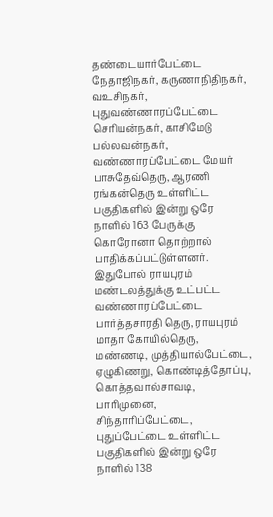தண்டையார்பேட்டை நேதாஜிநகர், கருணாநிதிநகர், வஉசிநகர், புதுவண்ணாரப்பேட்டை செரியன்நகர், காசிமேடு பல்லவன்நகர், வண்ணாரப்பேட்டை மேயர் பாசுதேவ்தெரு, ஆரணி ரங்கன்தெரு உள்ளிட்ட பகுதிகளில் இன்று ஒரே நாளில் 163 பேருக்கு கொரோனா தொற்றால் பாதிக்கப்பட்டுள்ளனர்.
இதுபோல் ராயபுரம் மண்டலத்துக்கு உட்பட்ட வண்ணாரப்பேட்டை பார்த்தசாரதி தெரு, ராயபுரம் மாதா கோயில்தெரு, மண்ணடி, முத்தியால்பேட்டை, ஏழுகிணறு, கொண்டித்தோப்பு, கொத்தவால்சாவடி, பாரிமுனை, சிந்தாரிப்பேட்டை, புதுப்பேட்டை உள்ளிட்ட பகுதிகளில் இன்று ஒரே நாளில் 138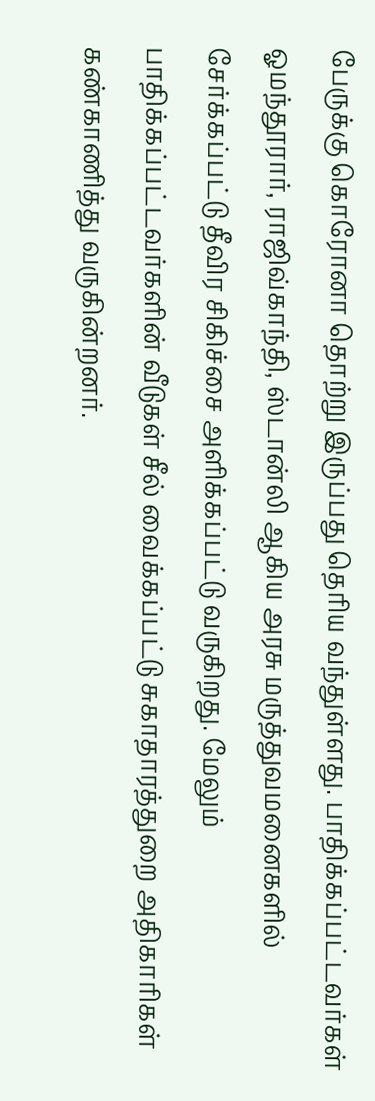பேருக்கு கொரோனா தொற்று இருப்பது தெரிய வந்துள்ளது. பாதிக்கப்பட்டவர்கள் ஓமந்தூரார், ராஜிவ்காந்தி, ஸ்டான்லி ஆகிய அரசு மருத்துவமனைகளில் சேர்க்கப்பட்டு தீவிர சிகிச்சை அளிக்கப்பட்டு வருகிறது. மேலும் பாதிக்கப்பட்டவர்களின் வீடுகள் சீல் வைக்கப்பட்டு சுகாதாரத்துறை அதிகாரிகள் கண்காணித்து வருகின்றனர்.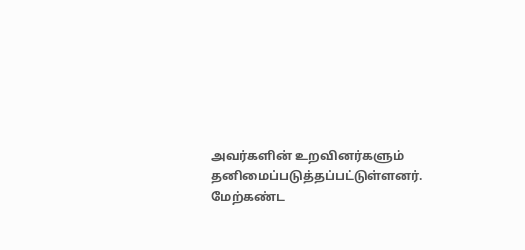அவர்களின் உறவினர்களும் தனிமைப்படுத்தப்பட்டுள்ளனர். மேற்கண்ட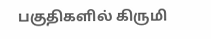பகுதிகளில் கிருமி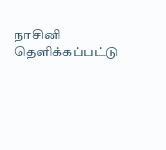நாசினி தெளிக்கப்பட்டு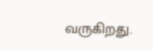வருகிறது.